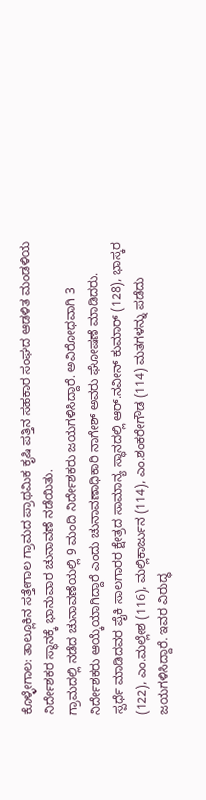ಕೊಳ್ಳೇಗಾಲ: ತಾಲ್ಲೂಕಿನ ಸತ್ತೇಗಾಲ ಗ್ರಾಮದ ಪ್ರಾಥಮಿಕ ಕೃಷಿ ಪತ್ತಿನ ಸಹಕಾರ ಸಂಘದ ಆಡಳಿತ ಮಂಡಳಿಯ ನಿರ್ದೇಶಕರ ಸ್ಥಾನಕ್ಕೆ ಭಾನುವಾರ ಚುನಾವಣೆ ನಡೆಯಿತು.
ಗ್ರಾಮದಲ್ಲಿ ನಡೆದ ಚುನಾವಣೆಯಲ್ಲಿ 9 ಮಂದಿ ನಿರ್ದೇಶಕರು ಜಯಗಳಿಸಿದ್ದಾರೆ. ಅವಿರೋಧವಾಗಿ 3 ನಿರ್ದೇಶಕರು ಆಯ್ಕೆಯಾಗಿದ್ದಾರೆ ಎಂದು ಚುನಾವಣಾಧಿಕಾರಿ ನಾಗೇಶ್ ಅವರು ಘೋಷಣೆ ಮಾಡಿದರು.
ಸ್ಪರ್ಧೆ ಮಾಡಿದವರ ಪೈಕಿ ಸಾಲಗಾರರ ಕ್ಷೇತ್ರದ ಸಾಮಾನ್ಯ ಸ್ಥಾನದಲ್ಲಿ ಆರ್.ನವೀನ್ ಕುಮಾರ್ (128), ಭಾಸ್ಕರ (122), ಎಂ.ಮಲ್ಲೇಶ (116), ಮಲ್ಲಿಕಾರ್ಜುನ (114), ಎಂ.ಶಂಕರೇಗೌಡ (114) ಮತಗಳನ್ನು ಪಡೆದು ಜಯಗಳಿಸಿದ್ದಾರೆ. ಇವರ ವಿರುದ್ಧ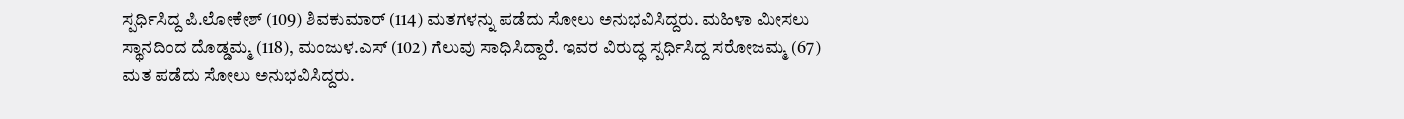ಸ್ಪರ್ಧಿಸಿದ್ದ ಪಿ.ಲೋಕೇಶ್ (109) ಶಿವಕುಮಾರ್ (114) ಮತಗಳನ್ನು ಪಡೆದು ಸೋಲು ಅನುಭವಿಸಿದ್ದರು. ಮಹಿಳಾ ಮೀಸಲು ಸ್ಥಾನದಿಂದ ದೊಡ್ಡಮ್ಮ (118), ಮಂಜುಳ.ಎಸ್ (102) ಗೆಲುವು ಸಾಧಿಸಿದ್ದಾರೆ. ಇವರ ವಿರುದ್ಧ ಸ್ಪರ್ಧಿಸಿದ್ದ ಸರೋಜಮ್ಮ (67) ಮತ ಪಡೆದು ಸೋಲು ಅನುಭವಿಸಿದ್ದರು.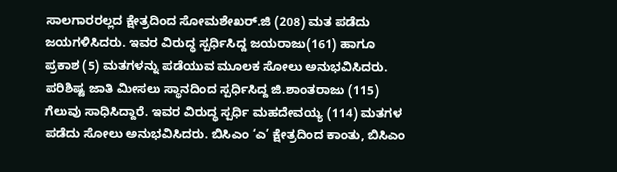ಸಾಲಗಾರರಲ್ಲದ ಕ್ಷೇತ್ರದಿಂದ ಸೋಮಶೇಖರ್.ಜಿ (208) ಮತ ಪಡೆದು ಜಯಗಳಿಸಿದರು. ಇವರ ವಿರುದ್ಧ ಸ್ಪರ್ಧಿಸಿದ್ದ ಜಯರಾಜು(161) ಹಾಗೂ ಪ್ರಕಾಶ (5) ಮತಗಳನ್ನು ಪಡೆಯುವ ಮೂಲಕ ಸೋಲು ಅನುಭವಿಸಿದರು. ಪರಿಶಿಷ್ಟ ಜಾತಿ ಮೀಸಲು ಸ್ಥಾನದಿಂದ ಸ್ಪರ್ಧಿಸಿದ್ದ ಜಿ.ಶಾಂತರಾಜು (115) ಗೆಲುವು ಸಾಧಿಸಿದ್ದಾರೆ. ಇವರ ವಿರುದ್ಧ ಸ್ಪರ್ಧಿ ಮಹದೇವಯ್ಯ (114) ಮತಗಳ ಪಡೆದು ಸೋಲು ಅನುಭವಿಸಿದರು. ಬಿಸಿಎಂ ‘ಎ’ ಕ್ಷೇತ್ರದಿಂದ ಕಾಂತು, ಬಿಸಿಎಂ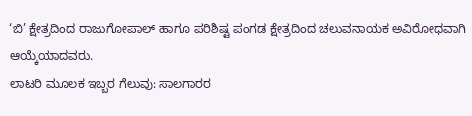‘ಬಿ’ ಕ್ಷೇತ್ರದಿಂದ ರಾಜುಗೋಪಾಲ್ ಹಾಗೂ ಪರಿಶಿಷ್ಟ ಪಂಗಡ ಕ್ಷೇತ್ರದಿಂದ ಚಲುವನಾಯಕ ಅವಿರೋಧವಾಗಿ ಆಯ್ಕೆಯಾದವರು.
ಲಾಟರಿ ಮೂಲಕ ಇಬ್ಬರ ಗೆಲುವು: ಸಾಲಗಾರರ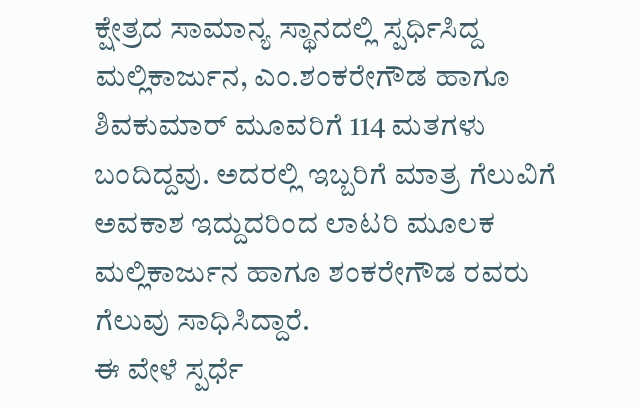ಕ್ಷೇತ್ರದ ಸಾಮಾನ್ಯ ಸ್ಥಾನದಲ್ಲಿ ಸ್ಪರ್ಧಿಸಿದ್ದ ಮಲ್ಲಿಕಾರ್ಜುನ, ಎಂ.ಶಂಕರೇಗೌಡ ಹಾಗೂ ಶಿವಕುಮಾರ್ ಮೂವರಿಗೆ 114 ಮತಗಳು ಬಂದಿದ್ದವು. ಅದರಲ್ಲಿ ಇಬ್ಬರಿಗೆ ಮಾತ್ರ ಗೆಲುವಿಗೆ ಅವಕಾಶ ಇದ್ದುದರಿಂದ ಲಾಟರಿ ಮೂಲಕ ಮಲ್ಲಿಕಾರ್ಜುನ ಹಾಗೂ ಶಂಕರೇಗೌಡ ರವರು ಗೆಲುವು ಸಾಧಿಸಿದ್ದಾರೆ.
ಈ ವೇಳೆ ಸ್ಪರ್ಧೆ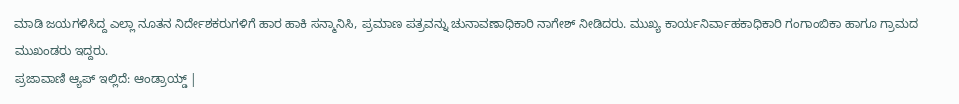ಮಾಡಿ ಜಯಗಳಿಸಿದ್ದ ಎಲ್ಲಾ ನೂತನ ನಿರ್ದೇಶಕರುಗಳಿಗೆ ಹಾರ ಹಾಕಿ ಸನ್ಮಾನಿಸಿ, ಪ್ರಮಾಣ ಪತ್ರವನ್ನು ಚುನಾವಣಾಧಿಕಾರಿ ನಾಗೇಶ್ ನೀಡಿದರು. ಮುಖ್ಯ ಕಾರ್ಯನಿರ್ವಾಹಕಾಧಿಕಾರಿ ಗಂಗಾಂಬಿಕಾ ಹಾಗೂ ಗ್ರಾಮದ ಮುಖಂಡರು ಇದ್ದರು.
ಪ್ರಜಾವಾಣಿ ಆ್ಯಪ್ ಇಲ್ಲಿದೆ: ಆಂಡ್ರಾಯ್ಡ್ |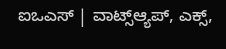ಐಒಎಸ್ | ವಾಟ್ಸ್ಆ್ಯಪ್, ಎಕ್ಸ್,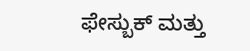ಫೇಸ್ಬುಕ್ ಮತ್ತು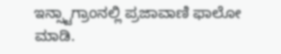ಇನ್ಸ್ಟಾಗ್ರಾಂನಲ್ಲಿ ಪ್ರಜಾವಾಣಿ ಫಾಲೋ ಮಾಡಿ.